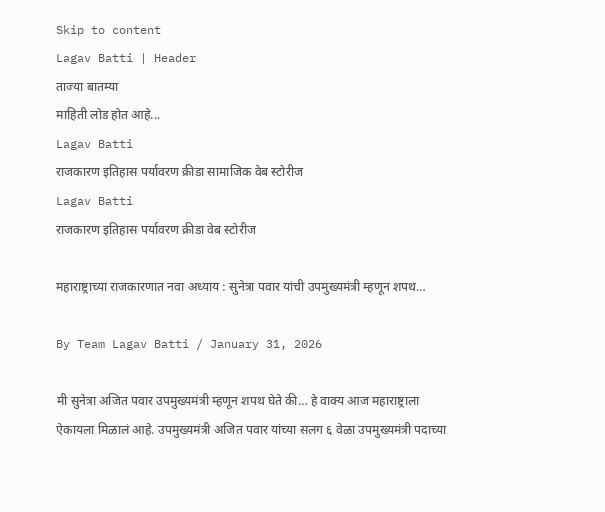Skip to content
Lagav Batti | Header
ताज्या बातम्या
माहिती लोड होत आहे...
Lagav Batti
राजकारण इतिहास पर्यावरण क्रीडा सामाजिक वेब स्टोरीज
Lagav Batti
राजकारण इतिहास पर्यावरण क्रीडा वेब स्टोरीज

महाराष्ट्राच्या राजकारणात नवा अध्याय : सुनेत्रा पवार यांची उपमुख्यमंत्री म्हणून शपथ…

By Team Lagav Batti / January 31, 2026

मी सुनेत्रा अजित पवार उपमुख्यमंत्री म्हणून शपथ घेते की… हे वाक्य आज महाराष्ट्राला ऐकायला मिळालं आहे. उपमुख्यमंत्री अजित पवार यांच्या सलग ६ वेळा उपमुख्यमंत्री पदाच्या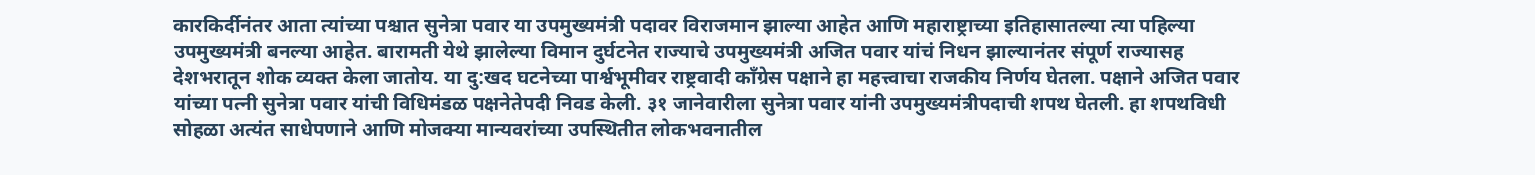कारकिर्दीनंतर आता त्यांच्या पश्चात सुनेत्रा पवार या उपमुख्यमंत्री पदावर विराजमान झाल्या आहेत आणि महाराष्ट्राच्या इतिहासातल्या त्या पहिल्या उपमुख्यमंत्री बनल्या आहेत. बारामती येथे झालेल्या विमान दुर्घटनेत राज्याचे उपमुख्यमंत्री अजित पवार यांचं निधन झाल्यानंतर संपूर्ण राज्यासह देशभरातून शोक व्यक्त केला जातोय. या दु:खद घटनेच्या पार्श्वभूमीवर राष्ट्रवादी काँग्रेस पक्षाने हा महत्त्वाचा राजकीय निर्णय घेतला. पक्षाने अजित पवार यांच्या पत्नी सुनेत्रा पवार यांची विधिमंडळ पक्षनेतेपदी निवड केली. ३१ जानेवारीला सुनेत्रा पवार यांनी उपमुख्यमंत्रीपदाची शपथ घेतली. हा शपथविधी सोहळा अत्यंत साधेपणाने आणि मोजक्या मान्यवरांच्या उपस्थितीत लोकभवनातील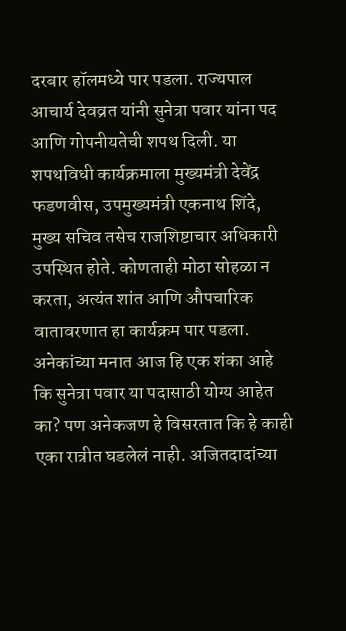दरबार हॉलमध्ये पार पडला. राज्यपाल आचार्य देवव्रत यांनी सुनेत्रा पवार यांना पद आणि गोपनीयतेची शपथ दिली. या शपथविधी कार्यक्रमाला मुख्यमंत्री देवेंद्र फडणवीस, उपमुख्यमंत्री एकनाथ शिंदे, मुख्य सचिव तसेच राजशिष्टाचार अधिकारी उपस्थित होते. कोणताही मोठा सोहळा न करता, अत्यंत शांत आणि औपचारिक वातावरणात हा कार्यक्रम पार पडला. अनेकांच्या मनात आज हि एक शंका आहे कि सुनेत्रा पवार या पदासाठी योग्य आहेत का? पण अनेकजण हे विसरतात कि हे काही एका रात्रीत घडलेलं नाही. अजितदादांच्या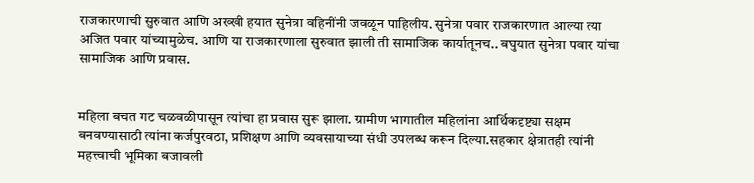राजकारणाची सुरुवात आणि अख्खी हयात सुनेत्रा वहिनींनी जवळून पाहिलीय. सुनेत्रा पवार राजकारणात आल्या त्या अजित पवार यांच्यामुळेच. आणि या राजकारणाला सुरुवात झाली ती सामाजिक कार्यातूनच.. बघुयात सुनेत्रा पवार यांचा सामाजिक आणि प्रवास.


महिला बचत गट चळवळीपासून त्यांचा हा प्रवास सुरू झाला. ग्रामीण भागातील महिलांना आर्थिकदृष्ट्या सक्षम बनवण्यासाठी त्यांना कर्जपुरवठा, प्रशिक्षण आणि व्यवसायाच्या संधी उपलब्ध करून दिल्या.सहकार क्षेत्रातही त्यांनी महत्त्वाची भूमिका बजावली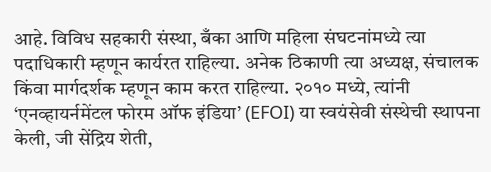आहे. विविध सहकारी संस्था, बँका आणि महिला संघटनांमध्ये त्या पदाधिकारी म्हणून कार्यरत राहिल्या. अनेक ठिकाणी त्या अध्यक्ष, संचालक किंवा मार्गदर्शक म्हणून काम करत राहिल्या. २०१० मध्ये, त्यांनी ‘एनव्हायर्नमेंटल फोरम ऑफ इंडिया’ (EFOI) या स्वयंसेवी संस्थेची स्थापना केली, जी सेंद्रिय शेती,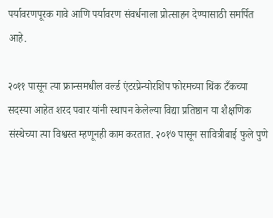पर्यावरणपूरक गावे आणि पर्यावरण संवर्धनाला प्रोत्साहन देण्यासाठी समर्पित आहे.

२०११ पासून त्या फ्रान्समधील वर्ल्ड एंटरप्रेन्योरशिप फोरमच्या थिंक टँकच्या सदस्या आहेत शरद पवार यांनी स्थापन केलेल्या विद्या प्रतिष्ठान या शैक्षणिक संस्थेच्या त्या विश्वस्त म्हणूनही काम करतात. २०१७ पासून सावित्रीबाई फुले पुणे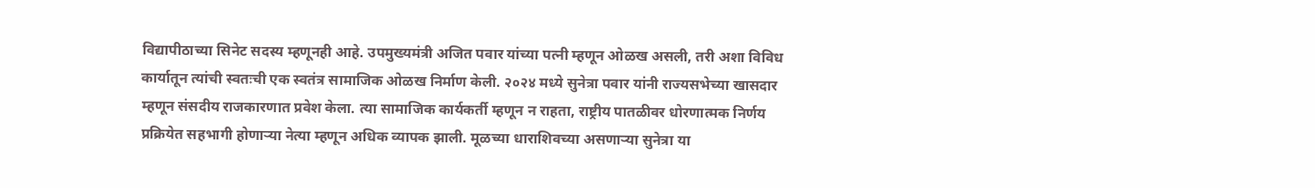विद्यापीठाच्या सिनेट सदस्य म्हणूनही आहे. उपमुख्यमंत्री अजित पवार यांच्या पत्नी म्हणून ओळख असली, तरी अशा विविध कार्यातून त्यांची स्वतःची एक स्वतंत्र सामाजिक ओळख निर्माण केली. २०२४ मध्ये सुनेत्रा पवार यांनी राज्यसभेच्या खासदार म्हणून संसदीय राजकारणात प्रवेश केला. त्या सामाजिक कार्यकर्ती म्हणून न राहता, राष्ट्रीय पातळीवर धोरणात्मक निर्णय प्रक्रियेत सहभागी होणाऱ्या नेत्या म्हणून अधिक व्यापक झाली. मूळच्या धाराशिवच्या असणाऱ्या सुनेत्रा या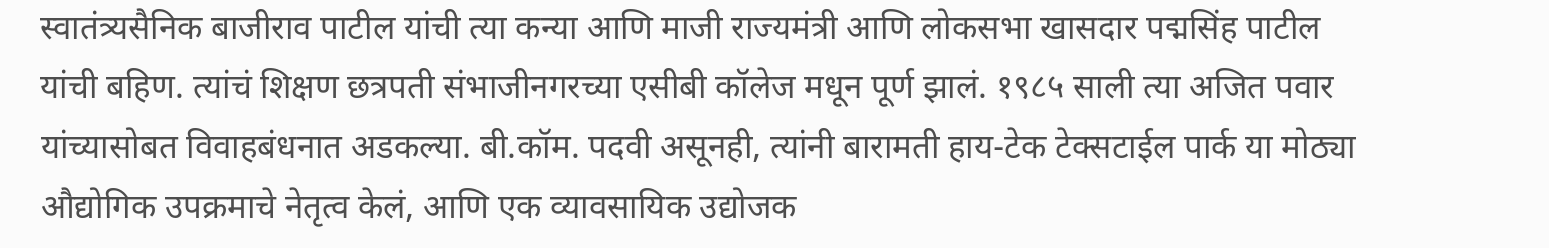स्वातंत्र्यसैनिक बाजीराव पाटील यांची त्या कन्या आणि माजी राज्यमंत्री आणि लोकसभा खासदार पद्मसिंह पाटील यांची बहिण. त्यांचं शिक्षण छत्रपती संभाजीनगरच्या एसीबी कॉलेज मधून पूर्ण झालं. १९८५ साली त्या अजित पवार यांच्यासोबत विवाहबंधनात अडकल्या. बी.कॉम. पदवी असूनही, त्यांनी बारामती हाय-टेक टेक्सटाईल पार्क या मोठ्या औद्योगिक उपक्रमाचे नेतृत्व केलं, आणि एक व्यावसायिक उद्योजक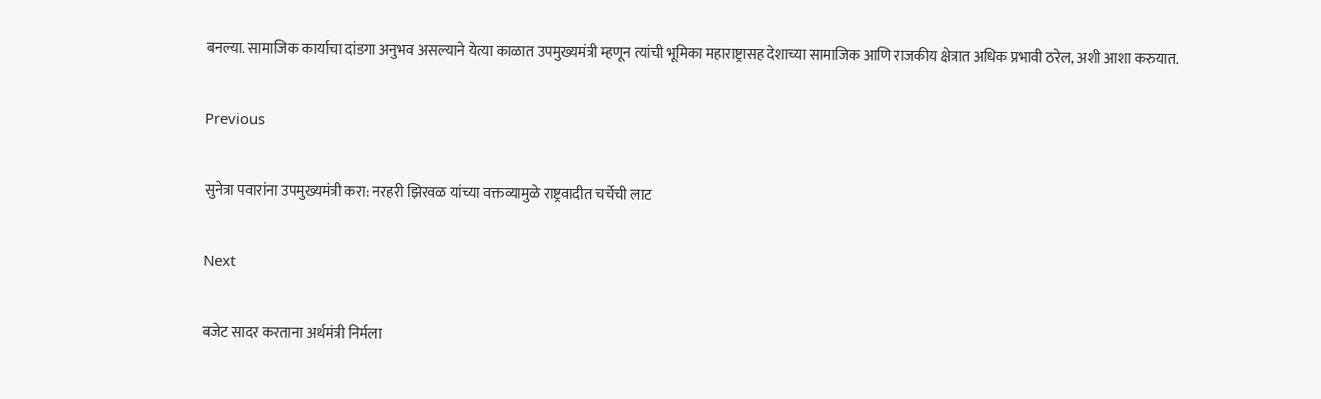बनल्या. सामाजिक कार्याचा दांडगा अनुभव असल्याने येत्या काळात उपमुख्यमंत्री म्हणून त्यांची भूमिका महाराष्ट्रासह देशाच्या सामाजिक आणि राजकीय क्षेत्रात अधिक प्रभावी ठरेल, अशी आशा करुयात.

Previous

सुनेत्रा पवारांना उपमुख्यमंत्री करा: नरहरी झिरवळ यांच्या वक्तव्यामुळे राष्ट्रवादीत चर्चेची लाट

Next

बजेट सादर करताना अर्थमंत्री निर्मला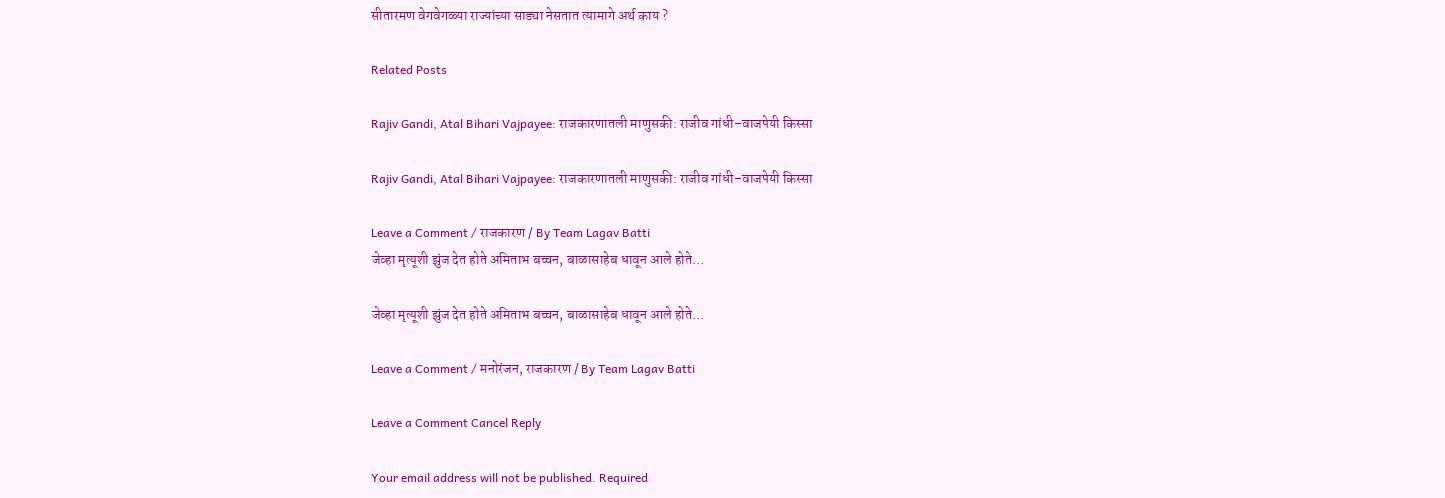सीतारमण वेगवेगळ्या राज्यांच्या साड्या नेसतात त्यामागे अर्थ काय ?

Related Posts

Rajiv Gandi, Atal Bihari Vajpayee: राजकारणातली माणुसकी: राजीव गांधी–वाजपेयी किस्सा

Rajiv Gandi, Atal Bihari Vajpayee: राजकारणातली माणुसकी: राजीव गांधी–वाजपेयी किस्सा

Leave a Comment / राजकारण / By Team Lagav Batti
जेव्हा मृत्यूशी झुंज देत होते अमिताभ बच्चन, बाळासाहेब धावून आले होते…

जेव्हा मृत्यूशी झुंज देत होते अमिताभ बच्चन, बाळासाहेब धावून आले होते…

Leave a Comment / मनोरंजन, राजकारण / By Team Lagav Batti

Leave a Comment Cancel Reply

Your email address will not be published. Required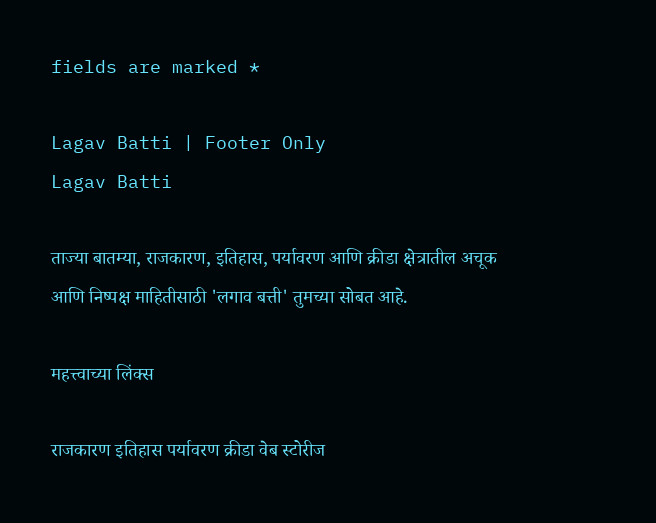fields are marked *

Lagav Batti | Footer Only
Lagav Batti

ताज्या बातम्या, राजकारण, इतिहास, पर्यावरण आणि क्रीडा क्षेत्रातील अचूक आणि निष्पक्ष माहितीसाठी 'लगाव बत्ती' तुमच्या सोबत आहे.

महत्त्वाच्या लिंक्स

राजकारण इतिहास पर्यावरण क्रीडा वेब स्टोरीज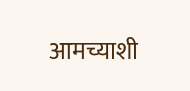आमच्याशी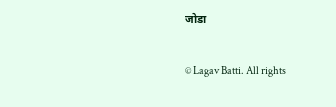जोडा

© Lagav Batti. All rights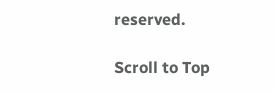reserved.

Scroll to Top